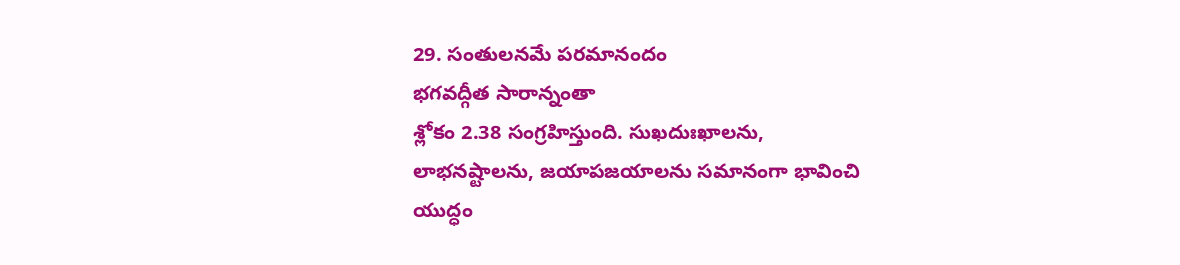29. సంతులనమే పరమానందం
భగవద్గీత సారాన్నంతా
శ్లోకం 2.38 సంగ్రహిస్తుంది. సుఖదుఃఖాలను,
లాభనష్టాలను, జయాపజయాలను సమానంగా భావించి
యుద్ధం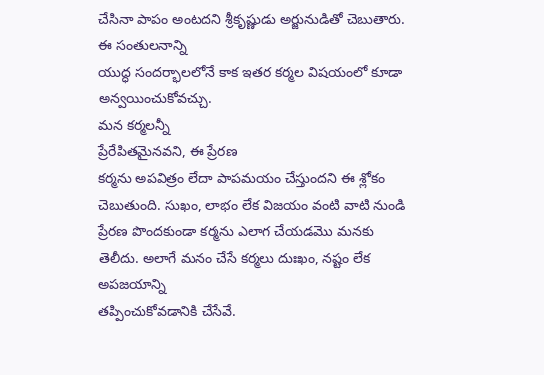చేసినా పాపం అంటదని శ్రీకృష్ణుడు అర్జునుడితో చెబుతారు. ఈ సంతులనాన్ని
యుద్ధ సందర్భాలలోనే కాక ఇతర కర్మల విషయంలో కూడా అన్వయించుకోవచ్చు.
మన కర్మలన్నీ
ప్రేరేపితమైనవని, ఈ ప్రేరణ
కర్మను అపవిత్రం లేదా పాపమయం చేస్తుందని ఈ శ్లోకం చెబుతుంది. సుఖం, లాభం లేక విజయం వంటి వాటి నుండి ప్రేరణ పొందకుండా కర్మను ఎలాగ చేయడమొ మనకు
తెలీదు. అలాగే మనం చేసే కర్మలు దుఃఖం, నష్టం లేక అపజయాన్ని
తప్పించుకోవడానికి చేసేవే.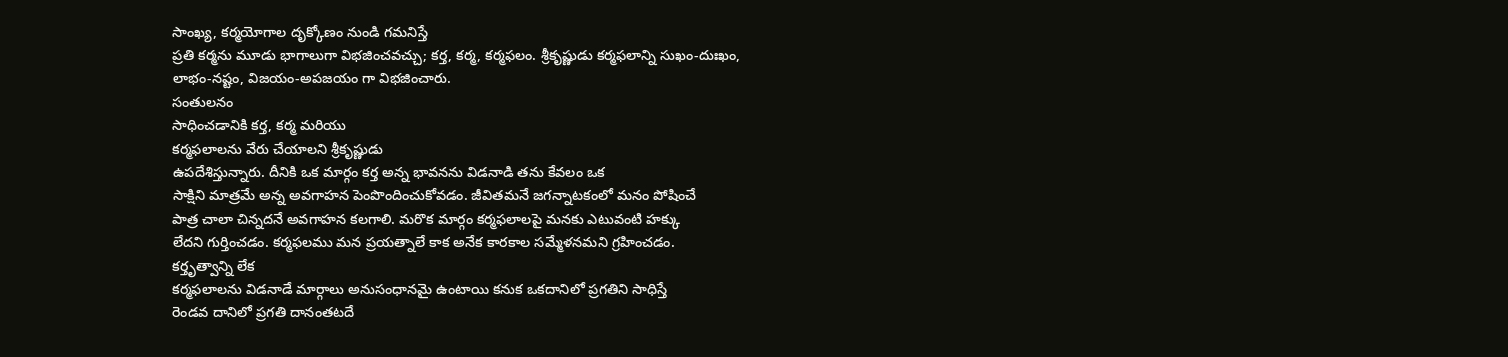సాంఖ్య, కర్మయోగాల దృక్కోణం నుండి గమనిస్తే
ప్రతి కర్మను మూడు భాగాలుగా విభజించవచ్చు; కర్త, కర్మ, కర్మఫలం. శ్రీకృష్ణుడు కర్మఫలాన్ని సుఖం-దుఃఖం,
లాభం-నష్టం, విజయం-అపజయం గా విభజించారు.
సంతులనం
సాధించడానికి కర్త, కర్మ మరియు
కర్మఫలాలను వేరు చేయాలని శ్రీకృష్ణుడు
ఉపదేశిస్తున్నారు. దీనికి ఒక మార్గం కర్త అన్న భావనను విడనాడి తను కేవలం ఒక
సాక్షిని మాత్రమే అన్న అవగాహన పెంపొందించుకోవడం. జీవితమనే జగన్నాటకంలో మనం పోషించే
పాత్ర చాలా చిన్నదనే అవగాహన కలగాలి. మరొక మార్గం కర్మఫలాలపై మనకు ఎటువంటి హక్కు
లేదని గుర్తించడం. కర్మఫలము మన ప్రయత్నాలే కాక అనేక కారకాల సమ్మేళనమని గ్రహించడం.
కర్తృత్వాన్ని లేక
కర్మఫలాలను విడనాడే మార్గాలు అనుసంధానమై ఉంటాయి కనుక ఒకదానిలో ప్రగతిని సాధిస్తే
రెండవ దానిలో ప్రగతి దానంతటదే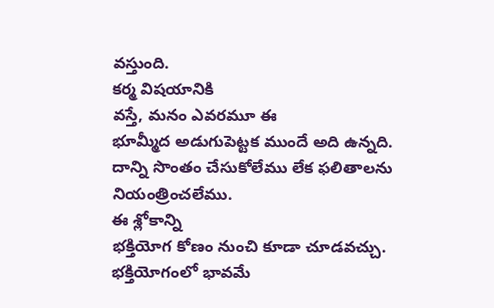వస్తుంది.
కర్మ విషయానికి
వస్తే, మనం ఎవరమూ ఈ
భూమ్మీద అడుగుపెట్టక ముందే అది ఉన్నది. దాన్ని సొంతం చేసుకోలేము లేక ఫలితాలను
నియంత్రించలేము.
ఈ శ్లోకాన్ని
భక్తియోగ కోణం నుంచి కూడా చూడవచ్చు. భక్తియోగంలో భావమే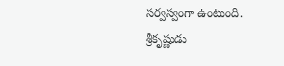సర్వస్వంగా ఉంటుంది.
శ్రీకృష్ణుడు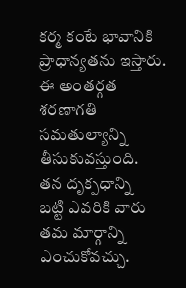కర్మ కంటే భావానికి ప్రాధాన్యతను ఇస్తారు. ఈ అంతర్గత శరణాగతి సమతుల్యాన్ని
తీసుకువస్తుంది.
తన దృక్పధాన్ని
బట్టి ఎవరికి వారు తమ మార్గాన్ని ఎంచుకోవచ్చు.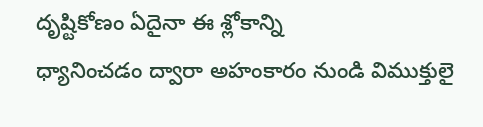దృష్టికోణం ఏదైనా ఈ శ్లోకాన్ని
ధ్యానించడం ద్వారా అహంకారం నుండి విముక్తులై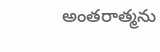అంతరాత్మను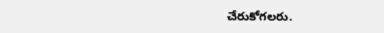చేరుకోగలరు.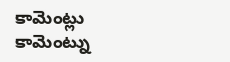కామెంట్లు
కామెంట్ను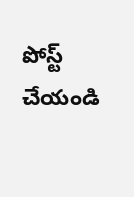పోస్ట్ చేయండి